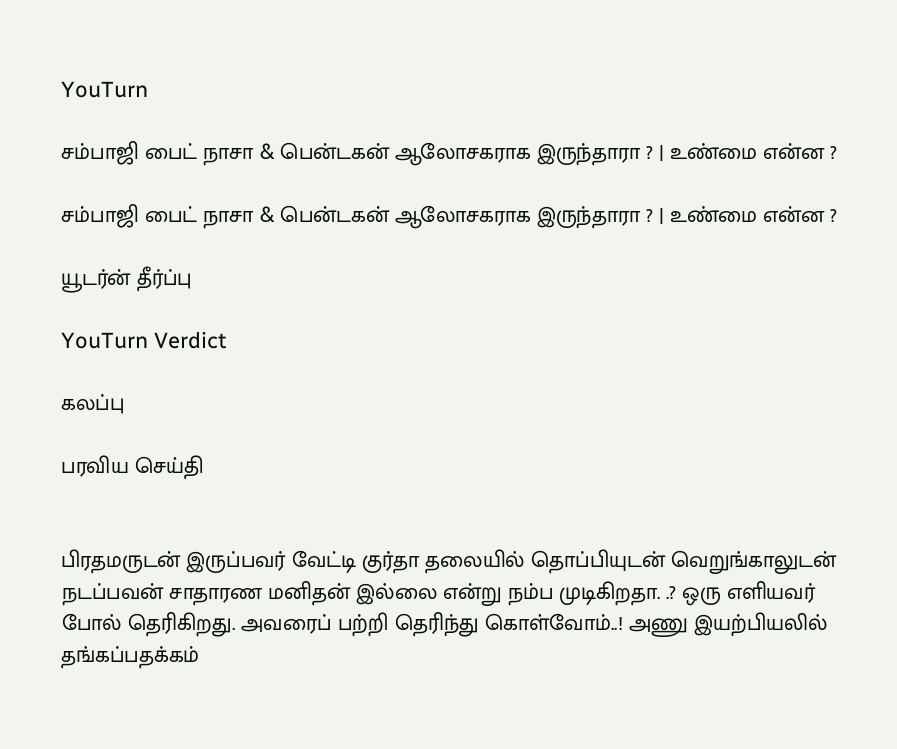YouTurn

சம்பாஜி பைட் நாசா & பென்டகன் ஆலோசகராக இருந்தாரா ? | உண்மை என்ன ?

சம்பாஜி பைட் நாசா & பென்டகன் ஆலோசகராக இருந்தாரா ? | உண்மை என்ன ?

யூடர்ன் தீர்ப்பு

YouTurn Verdict

கலப்பு

பரவிய செய்தி


பிரதமருடன் இருப்பவர் வேட்டி குர்தா தலையில் தொப்பியுடன் வெறுங்காலுடன் நடப்பவன் சாதாரண மனிதன் இல்லை என்று நம்ப முடிகிறதா. .? ஒரு எளியவர் போல் தெரிகிறது. அவரைப் பற்றி தெரிந்து கொள்வோம்..! அணு இயற்பியலில் தங்கப்பதக்கம்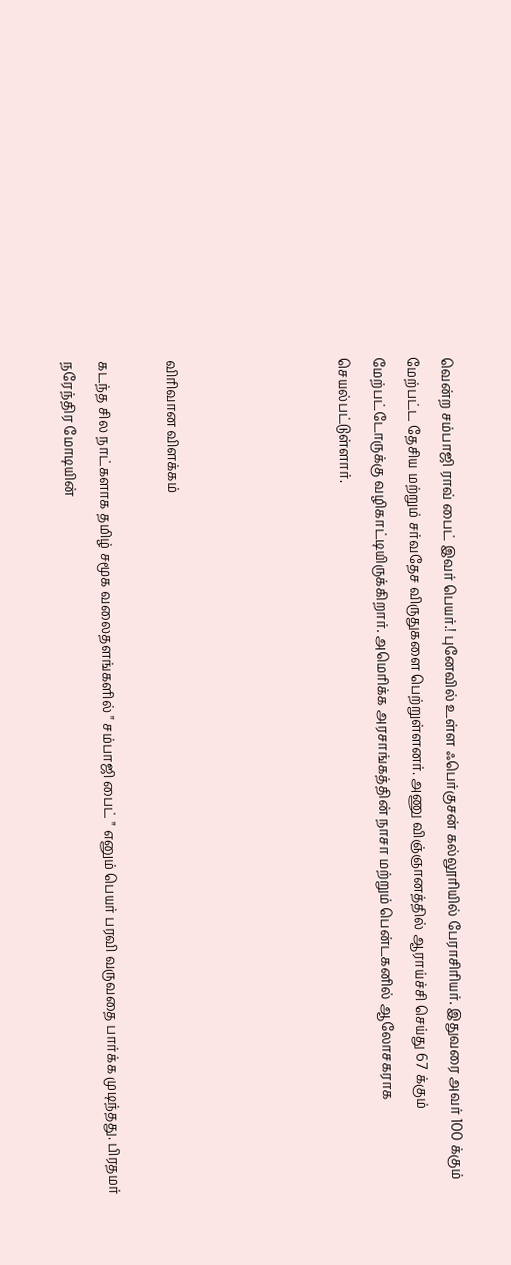வென்ற சம்பாஜி ராவ் பைட் இவர் பெயர்.! புனேவில் உள்ள ஃபெர்குசன் கல்லூரியில் பேராசிரியர். இதுவரை அவர் 100 க்கும் மேற்பட்ட தேசிய மற்றும் சர்வதேச விருதுகளை பெற்றுள்ளனர். அணு விஞ்ஞானத்தில் ஆராய்ச்சி செய்து 67 க்கும் மேற்பட்டோருக்கு வழிகாட்டியிருக்கிறார். அமெரிக்க அரசாங்கத்தின் நாசா மற்றும் பென்டகனில் ஆலோசகராக செயல்பட்டுள்ளார்.




விரிவான விளக்கம்

கடந்த சில நாட்களாக தமிழ் சமூக வலைதளங்களில் " சம்பாஜி பைட் " எனும் பெயர் பரவி வருவதை பார்க்க முடிந்தது. பிரதமர் நரேந்திர மோடியின்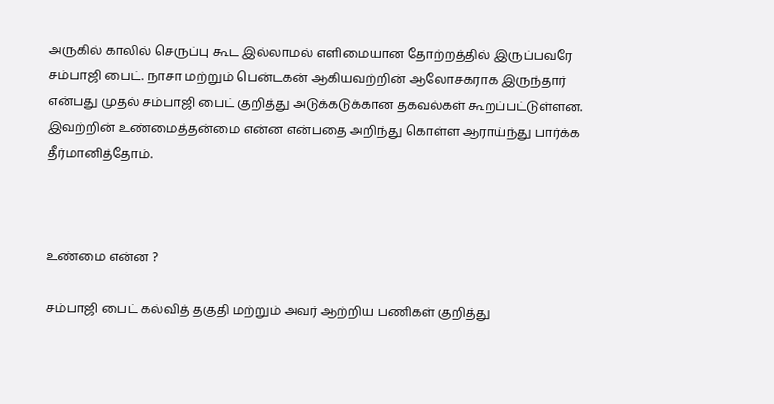அருகில் காலில் செருப்பு கூட இல்லாமல் எளிமையான தோற்றத்தில் இருப்பவரே சம்பாஜி பைட். நாசா மற்றும் பென்டகன் ஆகியவற்றின் ஆலோசகராக இருந்தார் என்பது முதல் சம்பாஜி பைட் குறித்து அடுக்கடுக்கான தகவல்கள் கூறப்பட்டுள்ளன. இவற்றின் உண்மைத்தன்மை என்ன என்பதை அறிந்து கொள்ள ஆராய்ந்து பார்க்க தீர்மானித்தோம்.



உண்மை என்ன ?

சம்பாஜி பைட் கல்வித் தகுதி மற்றும் அவர் ஆற்றிய பணிகள் குறித்து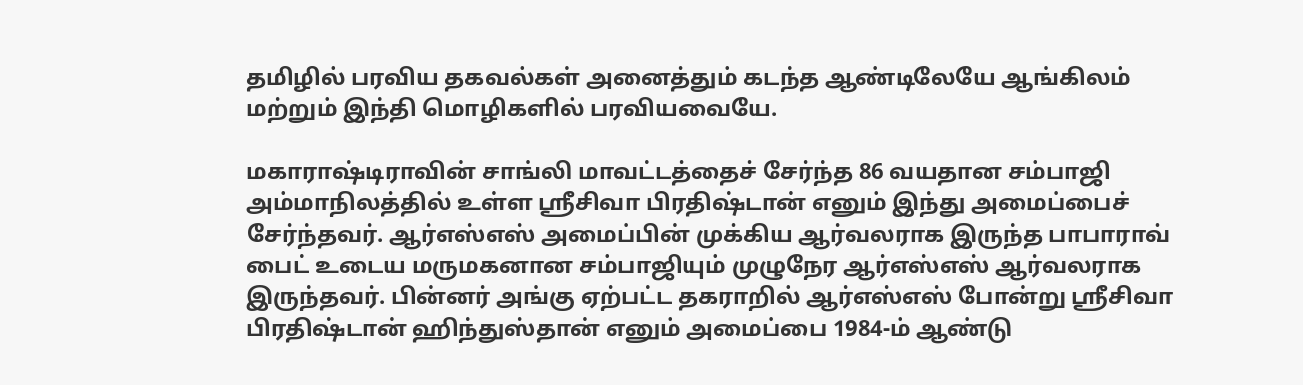தமிழில் பரவிய தகவல்கள் அனைத்தும் கடந்த ஆண்டிலேயே ஆங்கிலம் மற்றும் இந்தி மொழிகளில் பரவியவையே.

மகாராஷ்டிராவின் சாங்லி மாவட்டத்தைச் சேர்ந்த 86 வயதான சம்பாஜி அம்மாநிலத்தில் உள்ள ஸ்ரீசிவா பிரதிஷ்டான் எனும் இந்து அமைப்பைச் சேர்ந்தவர். ஆர்எஸ்எஸ் அமைப்பின் முக்கிய ஆர்வலராக இருந்த பாபாராவ் பைட் உடைய மருமகனான சம்பாஜியும் முழுநேர ஆர்எஸ்எஸ் ஆர்வலராக இருந்தவர். பின்னர் அங்கு ஏற்பட்ட தகராறில் ஆர்எஸ்எஸ் போன்று ஸ்ரீசிவா பிரதிஷ்டான் ஹிந்துஸ்தான் எனும் அமைப்பை 1984-ம் ஆண்டு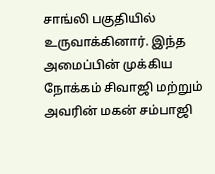சாங்லி பகுதியில் உருவாக்கினார். இந்த அமைப்பின் முக்கிய நோக்கம் சிவாஜி மற்றும் அவரின் மகன் சம்பாஜி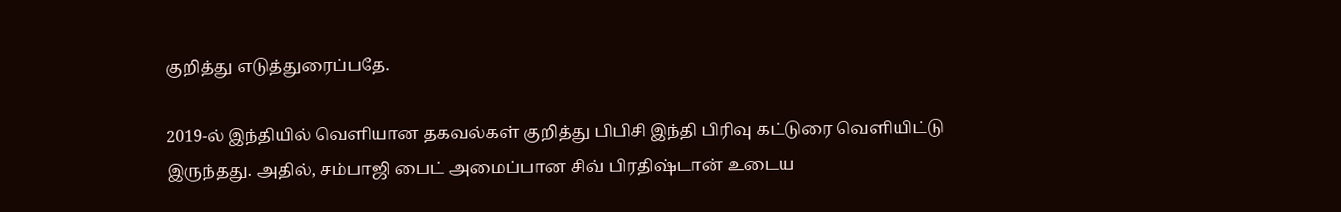குறித்து எடுத்துரைப்பதே.

2019-ல் இந்தியில் வெளியான தகவல்கள் குறித்து பிபிசி இந்தி பிரிவு கட்டுரை வெளியிட்டு இருந்தது. அதில், சம்பாஜி பைட் அமைப்பான சிவ் பிரதிஷ்டான் உடைய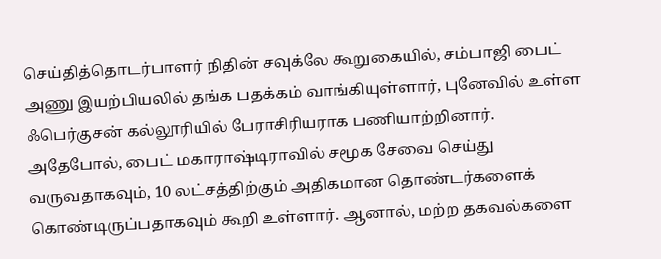செய்தித்தொடர்பாளர் நிதின் சவுக்லே கூறுகையில், சம்பாஜி பைட் அணு இயற்பியலில் தங்க பதக்கம் வாங்கியுள்ளார், புனேவில் உள்ள ஃபெர்குசன் கல்லூரியில் பேராசிரியராக பணியாற்றினார். அதேபோல், பைட் மகாராஷ்டிராவில் சமூக சேவை செய்து வருவதாகவும், 10 லட்சத்திற்கும் அதிகமான தொண்டர்களைக் கொண்டிருப்பதாகவும் கூறி உள்ளார். ஆனால், மற்ற தகவல்களை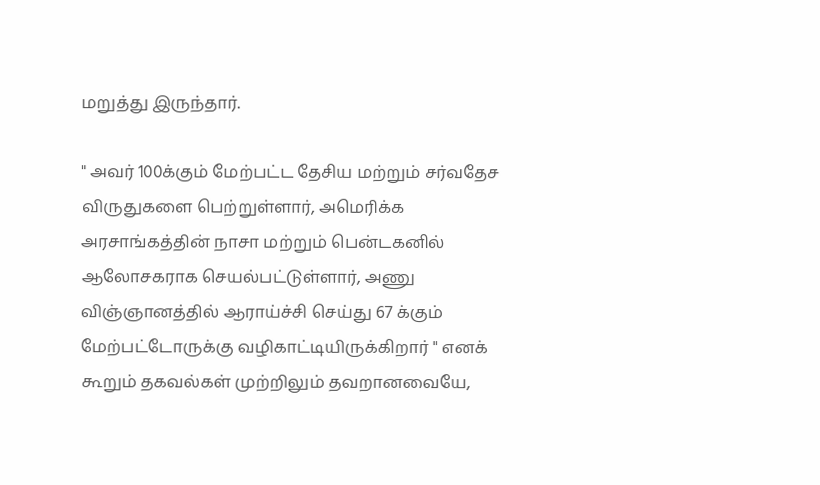மறுத்து இருந்தார்.

" அவர் 100க்கும் மேற்பட்ட தேசிய மற்றும் சர்வதேச விருதுகளை பெற்றுள்ளார், அமெரிக்க அரசாங்கத்தின் நாசா மற்றும் பென்டகனில் ஆலோசகராக செயல்பட்டுள்ளார், அணு விஞ்ஞானத்தில் ஆராய்ச்சி செய்து 67 க்கும் மேற்பட்டோருக்கு வழிகாட்டியிருக்கிறார் " எனக் கூறும் தகவல்கள் முற்றிலும் தவறானவையே,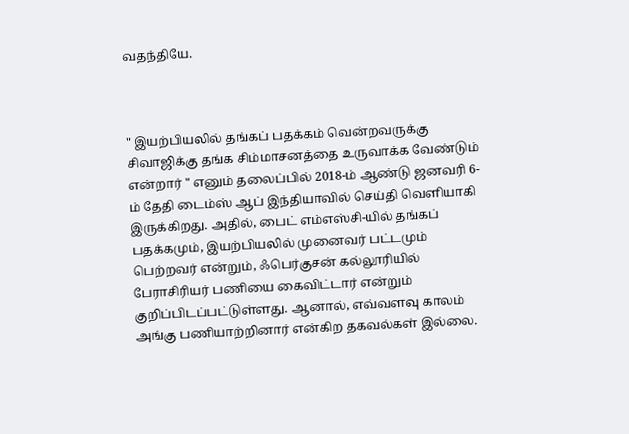வதந்தியே.



" இயற்பியலில் தங்கப் பதக்கம் வென்றவருக்கு சிவாஜிக்கு தங்க சிம்மாசனத்தை உருவாக்க வேண்டும் என்றார் " எனும் தலைப்பில் 2018-ம் ஆண்டு ஜனவரி 6-ம் தேதி டைம்ஸ் ஆப் இந்தியாவில் செய்தி வெளியாகி இருக்கிறது. அதில், பைட் எம்எஸ்சி-யில் தங்கப் பதக்கமும், இயற்பியலில் முனைவர் பட்டமும் பெற்றவர் என்றும், ஃபெர்குசன் கல்லூரியில் பேராசிரியர் பணியை கைவிட்டார் என்றும் குறிப்பிடப்பட்டுள்ளது. ஆனால், எவ்வளவு காலம் அங்கு பணியாற்றினார் என்கிற தகவல்கள் இல்லை.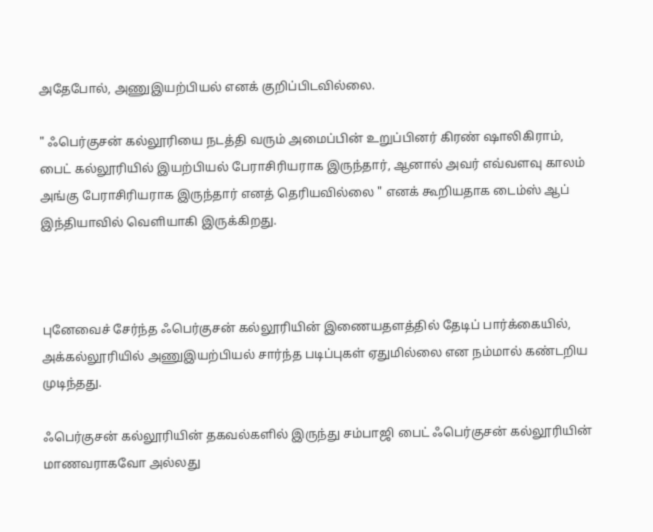அதேபோல், அணுஇயற்பியல் எனக் குறிப்பிடவில்லை.

" ஃபெர்குசன் கல்லூரியை நடத்தி வரும் அமைப்பின் உறுப்பினர் கிரண் ஷாலிகிராம், பைட் கல்லூரியில் இயற்பியல் பேராசிரியராக இருந்தார், ஆனால் அவர் எவ்வளவு காலம் அங்கு பேராசிரியராக இருந்தார் எனத் தெரியவில்லை " எனக் கூறியதாக டைம்ஸ் ஆப் இந்தியாவில் வெளியாகி இருக்கிறது.



புனேவைச் சேர்ந்த ஃபெர்குசன் கல்லூரியின் இணையதளத்தில் தேடிப் பார்க்கையில், அக்கல்லூரியில் அணுஇயற்பியல் சார்ந்த படிப்புகள் ஏதுமில்லை என நம்மால் கண்டறிய முடிந்தது.

ஃபெர்குசன் கல்லூரியின் தகவல்களில் இருந்து சம்பாஜி பைட் ஃபெர்குசன் கல்லூரியின் மாணவராகவோ அல்லது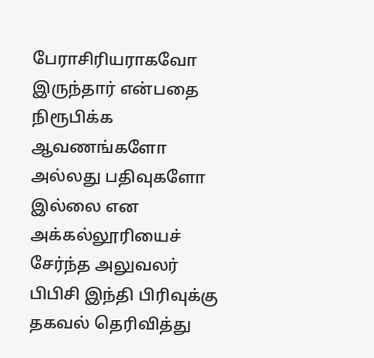பேராசிரியராகவோ இருந்தார் என்பதை நிரூபிக்க ஆவணங்களோ அல்லது பதிவுகளோ இல்லை என அக்கல்லூரியைச் சேர்ந்த அலுவலர் பிபிசி இந்தி பிரிவுக்கு தகவல் தெரிவித்து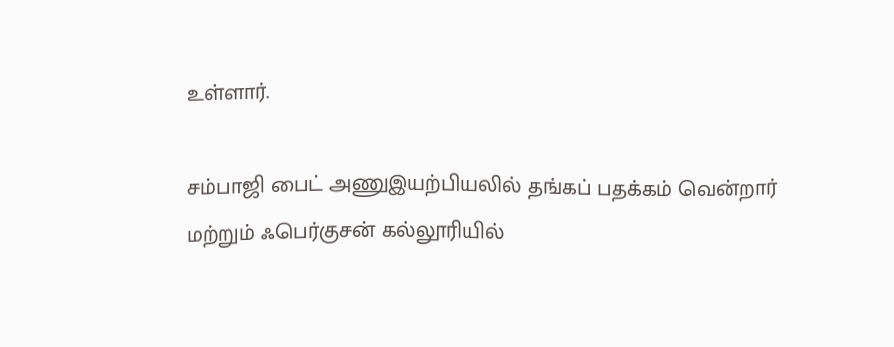உள்ளார்.

சம்பாஜி பைட் அணுஇயற்பியலில் தங்கப் பதக்கம் வென்றார் மற்றும் ஃபெர்குசன் கல்லூரியில்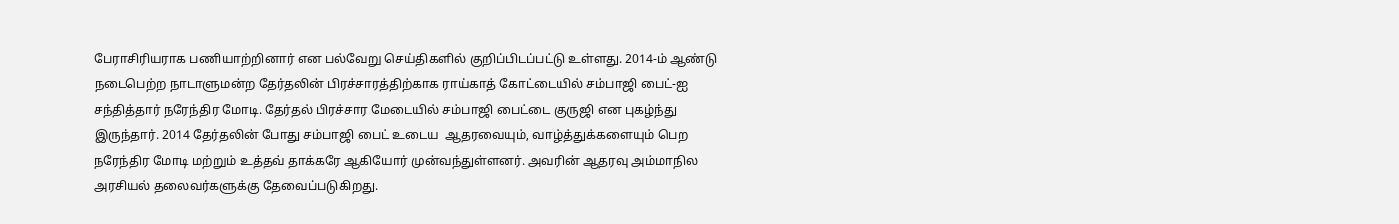பேராசிரியராக பணியாற்றினார் என பல்வேறு செய்திகளில் குறிப்பிடப்பட்டு உள்ளது. 2014-ம் ஆண்டு நடைபெற்ற நாடாளுமன்ற தேர்தலின் பிரச்சாரத்திற்காக ராய்காத் கோட்டையில் சம்பாஜி பைட்-ஐ சந்தித்தார் நரேந்திர மோடி. தேர்தல் பிரச்சார மேடையில் சம்பாஜி பைட்டை குருஜி என புகழ்ந்து இருந்தார். 2014 தேர்தலின் போது சம்பாஜி பைட் உடைய  ஆதரவையும், வாழ்த்துக்களையும் பெற நரேந்திர மோடி மற்றும் உத்தவ் தாக்கரே ஆகியோர் முன்வந்துள்ளனர். அவரின் ஆதரவு அம்மாநில அரசியல் தலைவர்களுக்கு தேவைப்படுகிறது.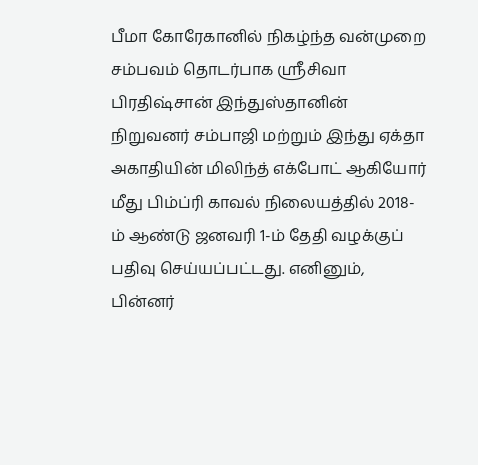பீமா கோரேகானில் நிகழ்ந்த வன்முறை சம்பவம் தொடர்பாக ஸ்ரீசிவா பிரதிஷ்சான் இந்துஸ்தானின் நிறுவனர் சம்பாஜி மற்றும் இந்து ஏக்தா அகாதியின் மிலிந்த் எக்போட் ஆகியோர் மீது பிம்ப்ரி காவல் நிலையத்தில் 2018-ம் ஆண்டு ஜனவரி 1-ம் தேதி வழக்குப் பதிவு செய்யப்பட்டது. எனினும், பின்னர்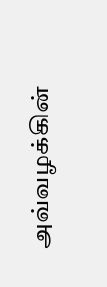அவ்வழக்கின்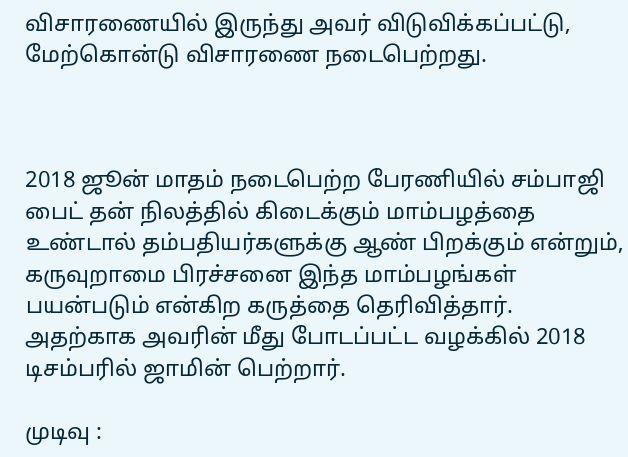விசாரணையில் இருந்து அவர் விடுவிக்கப்பட்டு, மேற்கொன்டு விசாரணை நடைபெற்றது.



2018 ஜூன் மாதம் நடைபெற்ற பேரணியில் சம்பாஜி பைட் தன் நிலத்தில் கிடைக்கும் மாம்பழத்தை உண்டால் தம்பதியர்களுக்கு ஆண் பிறக்கும் என்றும், கருவுறாமை பிரச்சனை இந்த மாம்பழங்கள் பயன்படும் என்கிற கருத்தை தெரிவித்தார். அதற்காக அவரின் மீது போடப்பட்ட வழக்கில் 2018 டிசம்பரில் ஜாமின் பெற்றார்.

முடிவு :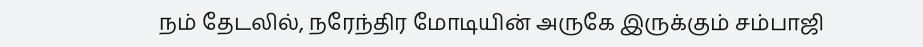நம் தேடலில், நரேந்திர மோடியின் அருகே இருக்கும் சம்பாஜி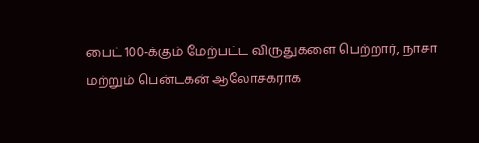பைட் 100-க்கும் மேற்பட்ட விருதுகளை பெற்றார், நாசா மற்றும் பென்டகன் ஆலோசகராக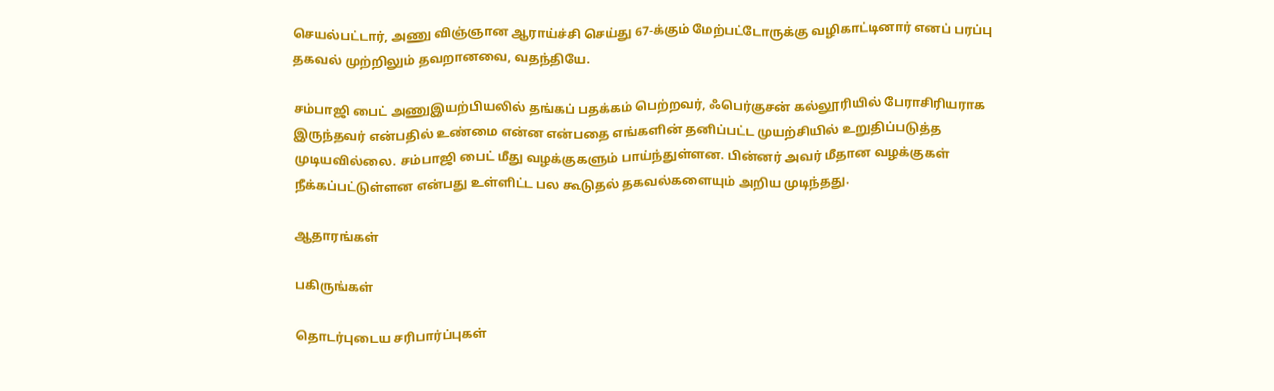செயல்பட்டார், அணு விஞ்ஞான ஆராய்ச்சி செய்து 67-க்கும் மேற்பட்டோருக்கு வழிகாட்டினார் எனப் பரப்பு தகவல் முற்றிலும் தவறானவை, வதந்தியே.

சம்பாஜி பைட் அணுஇயற்பியலில் தங்கப் பதக்கம் பெற்றவர், ஃபெர்குசன் கல்லூரியில் பேராசிரியராக இருந்தவர் என்பதில் உண்மை என்ன என்பதை எங்களின் தனிப்பட்ட முயற்சியில் உறுதிப்படுத்த முடியவில்லை. சம்பாஜி பைட் மீது வழக்குகளும் பாய்ந்துள்ளன. பின்னர் அவர் மீதான வழக்குகள் நீக்கப்பட்டுள்ளன என்பது உள்ளிட்ட பல கூடுதல் தகவல்களையும் அறிய முடிந்தது.

ஆதாரங்கள்

பகிருங்கள்

தொடர்புடைய சரிபார்ப்புகள்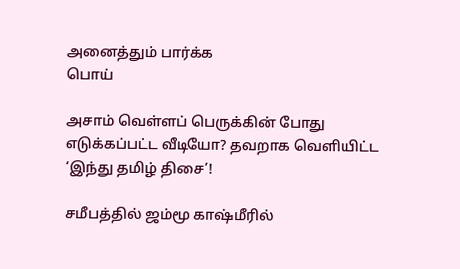அனைத்தும் பார்க்க
பொய்

அசாம் வெள்ளப் பெருக்கின் போது எடுக்கப்பட்ட வீடியோ? தவறாக வெளியிட்ட ‘இந்து தமிழ் திசை’!

சமீபத்தில் ஜம்மூ காஷ்மீரில்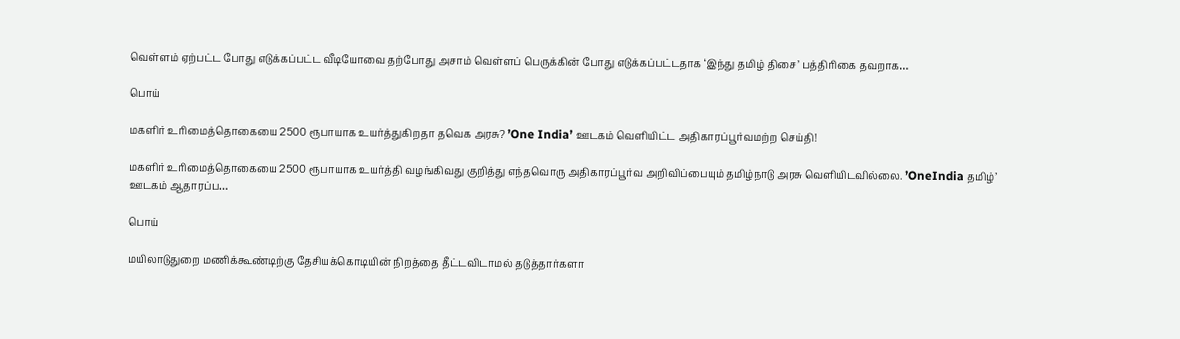வெள்ளம் ஏற்பட்ட போது எடுக்கப்பட்ட வீடியோவை தற்போது அசாம் வெள்ளப் பெருக்கின் போது எடுக்கப்பட்டதாக ‘இந்து தமிழ் திசை’ பத்திரிகை தவறாக…

பொய்

மகளிர் உரிமைத்தொகையை 2500 ரூபாயாக உயர்த்துகிறதா தவெக அரசு? ’One India’ ஊடகம் வெளியிட்ட அதிகாரப்பூர்வமற்ற செய்தி!

மகளிர் உரிமைத்தொகையை 2500 ரூபாயாக உயர்த்தி வழங்கிவது குறித்து எந்தவொரு அதிகாரப்பூர்வ அறிவிப்பையும் தமிழ்நாடு அரசு வெளியிடவில்லை. ’OneIndia தமிழ்’ ஊடகம் ஆதாரப்ப…

பொய்

மயிலாடுதுறை மணிக்கூண்டிற்கு தேசியக்கொடியின் நிறத்தை தீட்டவிடாமல் தடுத்தார்களா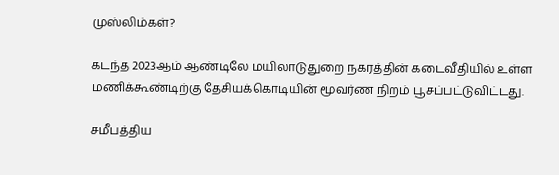முஸ்லிம்கள்?

கடந்த 2023ஆம் ஆண்டிலே மயிலாடுதுறை நகரத்தின் கடைவீதியில் உள்ள மணிக்கூண்டிற்கு தேசியக்கொடியின் மூவர்ண நிறம் பூசப்பட்டுவிட்டது.

சமீபத்திய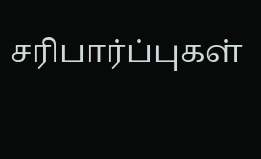சரிபார்ப்புகள்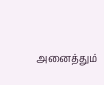அனைத்தும்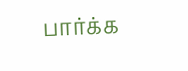பார்க்க